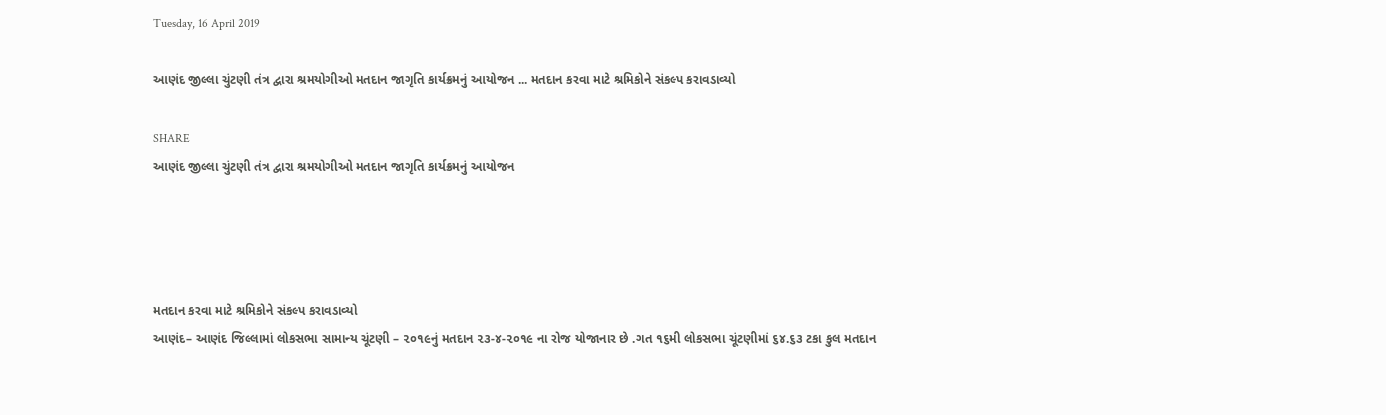Tuesday, 16 April 2019

આણંદ જીલ્લા ચુંટણી તંત્ર દ્વારા શ્રમયોગીઓ મતદાન જાગૃતિ કાર્યક્રમનું આયોજન ... મતદાન કરવા માટે શ્રમિકોને સંકલ્પ કરાવડાવ્યો

SHARE
આણંદ જીલ્લા ચુંટણી તંત્ર દ્વારા શ્રમયોગીઓ મતદાન જાગૃતિ કાર્યક્રમનું આયોજન




મતદાન કરવા માટે શ્રમિકોને સંકલ્પ કરાવડાવ્યો
આણંદ– આણંદ જિલ્લામાં લોકસભા સામાન્ય ચૂંટણી – ૨૦૧૯નું મતદાન ૨૩-૪-૨૦૧૯ ના રોજ યોજાનાર છે .ગત ૧૬મી લોકસભા ચૂંટણીમાં ૬૪.૬૩ ટકા કુલ મતદાન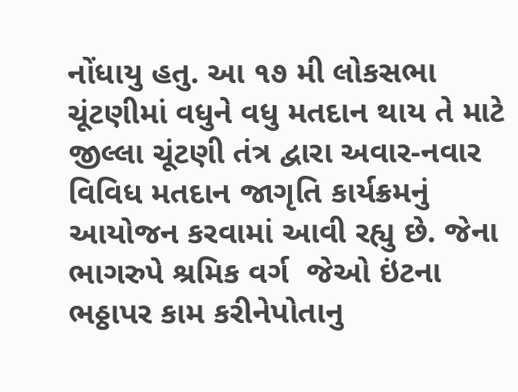નોંધાયુ હતુ. આ ૧૭ મી લોકસભા ચૂંટણીમાં વધુને વધુ મતદાન થાય તે માટે જીલ્લા ચૂંટણી તંત્ર દ્વારા અવાર-નવાર વિવિધ મતદાન જાગૃતિ કાર્યક્રમનું આયોજન કરવામાં આવી રહ્યુ છે. જેના ભાગરુપે શ્રમિક વર્ગ  જેઓ ઇંટના ભઠ્ઠાપર કામ કરીનેપોતાનુ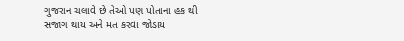ગુજરાન ચલાવે છે તેઓ પણ પોતાના હક થી સજાગ થાય અને મત કરવા જોડાય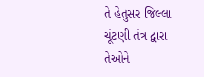તે હેતુસર જિલ્લા ચૂંટણી તંત્ર દ્વારા તેઓને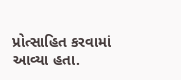પ્રોત્સાહિત કરવામાં આવ્યા હતા.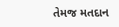તેમજ મતદાન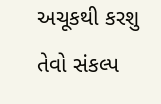અચૂકથી કરશુ તેવો સંકલ્પ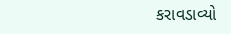કરાવડાવ્યો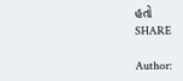હતો
SHARE

Author: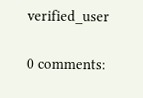verified_user

0 comments: